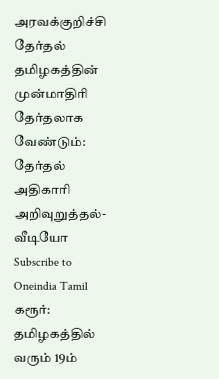அரவக்குறிச்சி தேர்தல் தமிழகத்தின் முன்மாதிரி தேர்தலாக வேண்டும்: தேர்தல் அதிகாரி அறிவுறுத்தல்- வீடியோ
Subscribe to Oneindia Tamil
கரூர்: தமிழகத்தில் வரும் 19ம்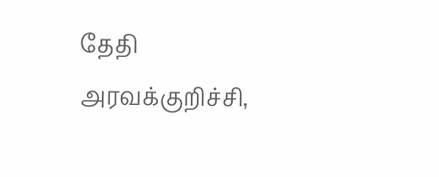தேதி அரவக்குறிச்சி,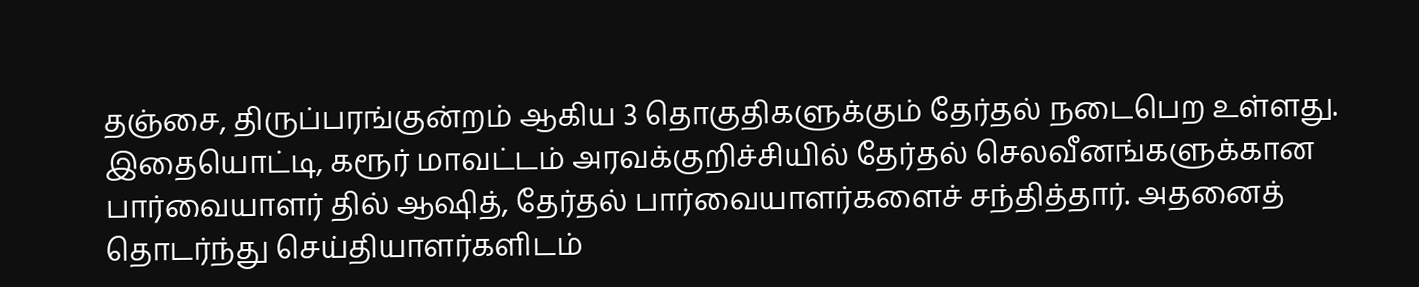தஞ்சை, திருப்பரங்குன்றம் ஆகிய 3 தொகுதிகளுக்கும் தேர்தல் நடைபெற உள்ளது. இதையொட்டி, கரூர் மாவட்டம் அரவக்குறிச்சியில் தேர்தல் செலவீனங்களுக்கான பார்வையாளர் தில் ஆஷித், தேர்தல் பார்வையாளர்களைச் சந்தித்தார். அதனைத் தொடர்ந்து செய்தியாளர்களிடம்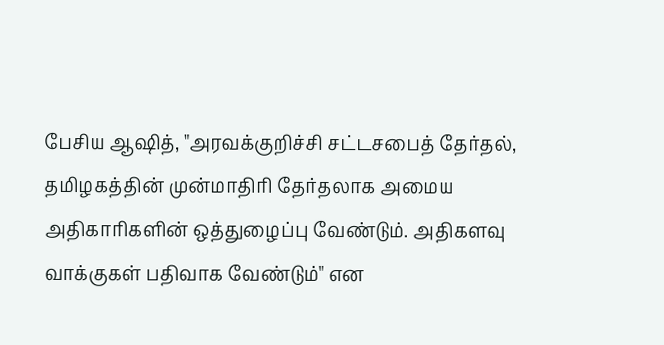பேசிய ஆஷித், "அரவக்குறிச்சி சட்டசபைத் தேர்தல், தமிழகத்தின் முன்மாதிரி தேர்தலாக அமைய அதிகாரிகளின் ஒத்துழைப்பு வேண்டும். அதிகளவு வாக்குகள் பதிவாக வேண்டும்" என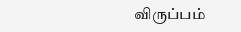விருப்பம்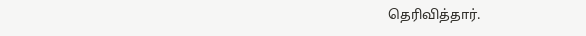தெரிவித்தார்.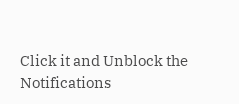Click it and Unblock the Notifications